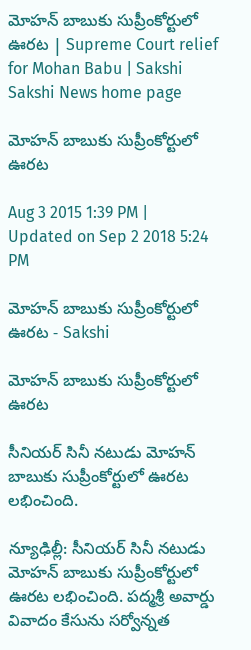మోహన్ బాబుకు సుప్రీంకోర్టులో ఊరట | Supreme Court relief for Mohan Babu | Sakshi
Sakshi News home page

మోహన్ బాబుకు సుప్రీంకోర్టులో ఊరట

Aug 3 2015 1:39 PM | Updated on Sep 2 2018 5:24 PM

మోహన్ బాబుకు సుప్రీంకోర్టులో ఊరట - Sakshi

మోహన్ బాబుకు సుప్రీంకోర్టులో ఊరట

సీనియర్ సినీ నటుడు మోహన్ బాబుకు సుప్రీంకోర్టులో ఊరట లభించింది.

న్యూఢిల్లీ: సీనియర్ సినీ నటుడు మోహన్ బాబుకు సుప్రీంకోర్టులో ఊరట లభించింది. పద్మశ్రీ అవార్డు వివాదం కేసును సర్వోన్నత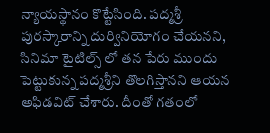న్యాయస్థానం కొట్టేసింది. పద్మశ్రీ పురస్కారాన్ని దుర్వినియోగం చేయనని, సినిమా టైటిల్స్ లో తన పేరు ముందు పెట్టుకున్న పద్మశ్రీని తొలగిస్తానని ఆయన అఫిడవిట్ చేశారు. దీంతో గతంలో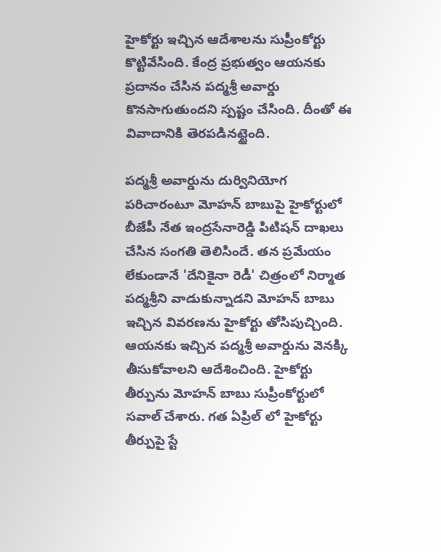హైకోర్టు ఇచ్చిన ఆదేశాలను సుప్రీంకోర్టు కొట్టివేసింది. కేంద్ర ప్రభుత్వం ఆయనకు ప్రదానం చేసిన పద్మశ్రీ అవార్డు కొనసాగుతుందని స్పష్టం చేసింది. దీంతో ఈ వివాదానికి తెరపడినట్టైంది.

పద్మశ్రీ అవార్డును దుర్వినియోగ పరిచారంటూ మోహన్ బాబుపై హైకోర్టులో బీజేపీ నేత ఇంద్రసేనారెడ్డి పిటిషన్ దాఖలు చేసిన సంగతి తెలిసిందే. తన ప్రమేయం లేకుండానే 'దేనికైనా రెడీ' చిత్రంలో నిర్మాత పద్మశ్రీని వాడుకున్నాడని మోహన్ బాబు ఇచ్చిన వివరణను హైకోర్టు తోసిపుచ్చింది. ఆయనకు ఇచ్చిన పద్మశ్రీ అవార్డును వెనక్కి తీసుకోవాలని ఆదేశించింది. హైకోర్టు తీర్పును మోహన్ బాబు సుప్రీంకోర్టులో సవాల్ చేశారు. గత ఏప్రిల్ లో హైకోర్టు తీర్పుపై స్టే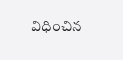విధించిన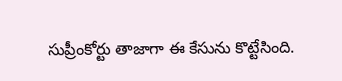సుప్రీంకోర్టు తాజాగా ఈ కేసును కొట్టేసింది.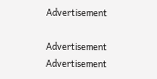Advertisement

Advertisement
Advertisement